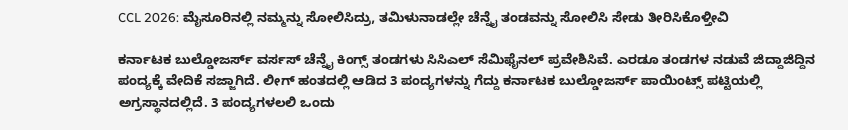CCL 2026: ಮೈಸೂರಿನಲ್ಲಿ ನಮ್ಮನ್ನು ಸೋಲಿಸಿದ್ರು, ತಮಿಳುನಾಡಲ್ಲೇ ಚೆನ್ನೈ ತಂಡವನ್ನು ಸೋಲಿಸಿ ಸೇಡು ತೀರಿಸಿಕೊಳ್ತೀವಿ

ಕರ್ನಾಟಕ ಬುಲ್ಡೋಜರ್ಸ್ ವರ್ಸಸ್ ಚೆನ್ನೈ ಕಿಂಗ್ಸ್ ತಂಡಗಳು ಸಿಸಿಎಲ್ ಸೆಮಿಫೈನಲ್ ಪ್ರವೇಶಿಸಿವೆ. ಎರಡೂ ತಂಡಗಳ ನಡುವೆ ಜಿದ್ದಾಜಿದ್ದಿನ ಪಂದ್ಯಕ್ಕೆ ವೇದಿಕೆ ಸಜ್ಜಾಗಿದೆ. ಲೀಗ್ ಹಂತದಲ್ಲಿ ಆಡಿದ 3 ಪಂದ್ಯಗಳನ್ನು ಗೆದ್ದು ಕರ್ನಾಟಕ ಬುಲ್ಡೋಜರ್ಸ್ ಪಾಯಿಂಟ್ಸ್ ಪಟ್ಟಿಯಲ್ಲಿ ಅಗ್ರಸ್ಥಾನದಲ್ಲಿದೆ. 3 ಪಂದ್ಯಗಳಲಲಿ ಒಂದು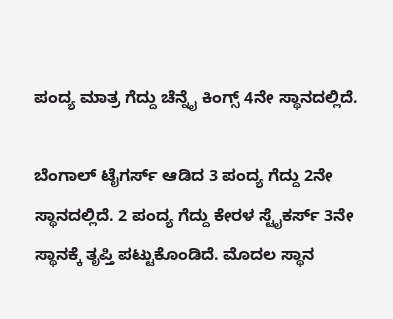ಪಂದ್ಯ ಮಾತ್ರ ಗೆದ್ದು ಚೆನ್ನೈ ಕಿಂಗ್ಸ್ 4ನೇ ಸ್ಥಾನದಲ್ಲಿದೆ.

ಬೆಂಗಾಲ್ ಟೈಗರ್ಸ್ ಆಡಿದ 3 ಪಂದ್ಯ ಗೆದ್ದು 2ನೇ ಸ್ಥಾನದಲ್ಲಿದೆ. 2 ಪಂದ್ಯ ಗೆದ್ದು ಕೇರಳ ಸ್ಟೈಕರ್ಸ್ 3ನೇ ಸ್ಥಾನಕ್ಕೆ ತೃಪ್ತಿ ಪಟ್ಟುಕೊಂಡಿದೆ. ಮೊದಲ ಸ್ಥಾನ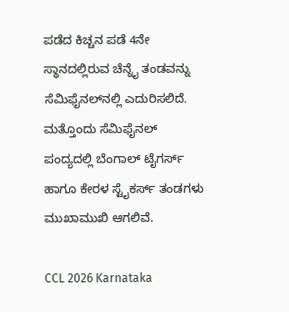ಪಡೆದ ಕಿಚ್ಚನ ಪಡೆ 4ನೇ ಸ್ಥಾನದಲ್ಲಿರುವ ಚೆನ್ನೈ ತಂಡವನ್ನು ಸೆಮಿಫೈನಲ್‌ನಲ್ಲಿ ಎದುರಿಸಲಿದೆ. ಮತ್ತೊಂದು ಸೆಮಿಫೈನಲ್ ಪಂದ್ಯದಲ್ಲಿ ಬೆಂಗಾಲ್ ಟೈಗರ್ಸ್ ಹಾಗೂ ಕೇರಳ ಸ್ಟೈಕರ್ಸ್ ತಂಡಗಳು ಮುಖಾಮುಖಿ ಆಗಲಿವೆ.

CCL 2026 Karnataka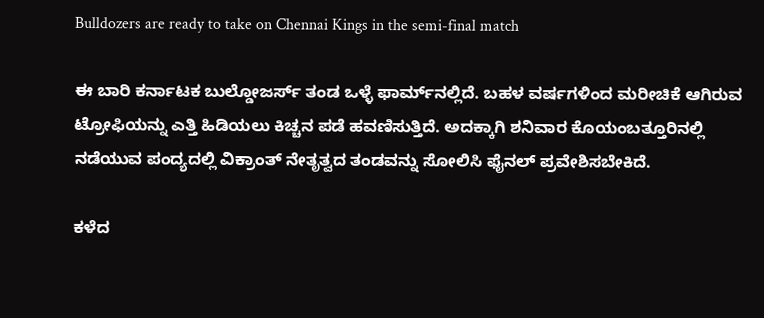Bulldozers are ready to take on Chennai Kings in the semi-final match

ಈ ಬಾರಿ ಕರ್ನಾಟಕ ಬುಲ್ಡೋಜರ್ಸ್ ತಂಡ ಒಳ್ಳೆ ಫಾರ್ಮ್‌ನಲ್ಲಿದೆ. ಬಹಳ ವರ್ಷಗಳಿಂದ ಮರೀಚಿಕೆ ಆಗಿರುವ ಟ್ರೋಫಿಯನ್ನು ಎತ್ತಿ ಹಿಡಿಯಲು ಕಿಚ್ಚನ ಪಡೆ ಹವಣಿಸುತ್ತಿದೆ. ಅದಕ್ಕಾಗಿ ಶನಿವಾರ ಕೊಯಂಬತ್ತೂರಿನಲ್ಲಿ ನಡೆಯುವ ಪಂದ್ಯದಲ್ಲಿ ವಿಕ್ರಾಂತ್ ನೇತೃತ್ವದ ತಂಡವನ್ನು ಸೋಲಿಸಿ ಫೈನಲ್ ಪ್ರವೇಶಿಸಬೇಕಿದೆ.

ಕಳೆದ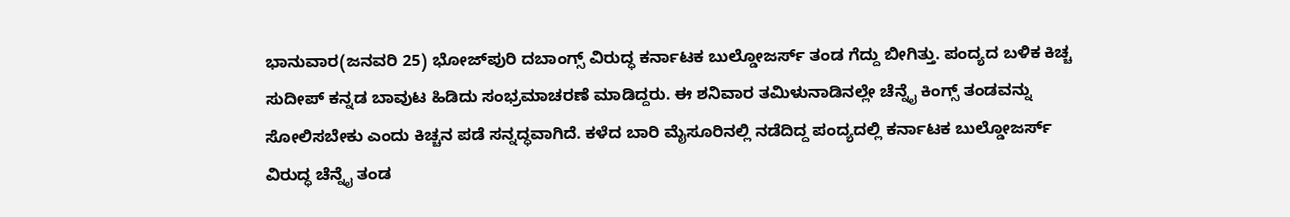ಭಾನುವಾರ(ಜನವರಿ 25) ಭೋಜ್‌ಪುರಿ ದಬಾಂಗ್ಸ್ ವಿರುದ್ಧ ಕರ್ನಾಟಕ ಬುಲ್ಡೋಜರ್ಸ್ ತಂಡ ಗೆದ್ದು ಬೀಗಿತ್ತು. ಪಂದ್ಯದ ಬಳಿಕ ಕಿಚ್ಚ ಸುದೀಪ್ ಕನ್ನಡ ಬಾವುಟ ಹಿಡಿದು ಸಂಭ್ರಮಾಚರಣೆ ಮಾಡಿದ್ದರು. ಈ ಶನಿವಾರ ತಮಿಳುನಾಡಿನಲ್ಲೇ ಚೆನ್ನೈ ಕಿಂಗ್ಸ್ ತಂಡವನ್ನು ಸೋಲಿಸಬೇಕು ಎಂದು ಕಿಚ್ಚನ ಪಡೆ ಸನ್ನದ್ಧವಾಗಿದೆ. ಕಳೆದ ಬಾರಿ ಮೈಸೂರಿನಲ್ಲಿ ನಡೆದಿದ್ದ ಪಂದ್ಯದಲ್ಲಿ ಕರ್ನಾಟಕ ಬುಲ್ಡೋಜರ್ಸ್ ವಿರುದ್ಧ ಚೆನ್ನೈ ತಂಡ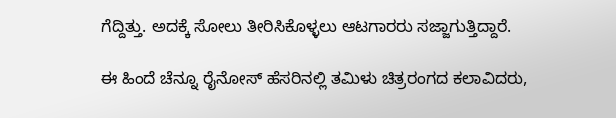ಗೆದ್ದಿತ್ತು. ಅದಕ್ಕೆ ಸೋಲು ತೀರಿಸಿಕೊಳ್ಳಲು ಆಟಗಾರರು ಸಜ್ಜಾಗುತ್ತಿದ್ದಾರೆ.

ಈ ಹಿಂದೆ ಚೆನ್ನೂ ರೈನೋಸ್ ಹೆಸರಿನಲ್ಲಿ ತಮಿಳು ಚಿತ್ರರಂಗದ ಕಲಾವಿದರು,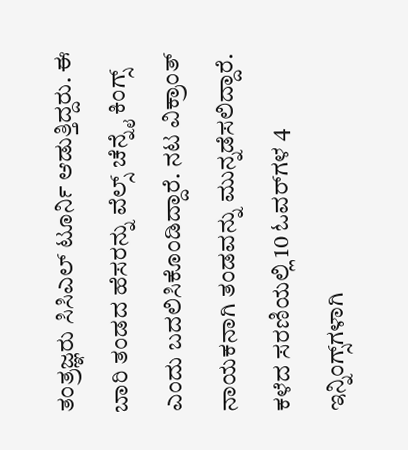ತಂತ್ರಜ್ಞರು ಸಿಸಿಎಲ್ ಟೂರ್ನಿ ಆಡುತ್ತಿದ್ದರು. ಈ ಬಾರಿ ತಂಡದ ಹೆಸರನ್ನು ವೆಲ್ಸ್ ಚೆನ್ನೈ ಕಿಂಗ್ಸ್ ಎಂದು ಬದಲಿಸಿಕೊಂಡಿದ್ದಾರೆ. ನಟ ವಿಕ್ರಾಂತ್ ನಾಯಕನಾಗಿ ತಂಡವನ್ನು ಮುನ್ನಡೆಸಲಿದ್ದಾರೆ. ಕಳೆದ ಸರಣಿಯಲ್ಲಿ 10 ಓವರ್‌ಗಳ 4 ಇನ್ನಿಂಗ್ಸ್‌ಗಳಾಗಿ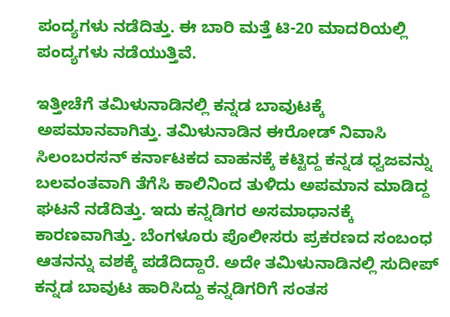ಪಂದ್ಯಗಳು ನಡೆದಿತ್ತು. ಈ ಬಾರಿ ಮತ್ತೆ ಟಿ-20 ಮಾದರಿಯಲ್ಲಿ ಪಂದ್ಯಗಳು ನಡೆಯುತ್ತಿವೆ.

ಇತ್ತೀಚೆಗೆ ತಮಿಳುನಾಡಿನಲ್ಲಿ ಕನ್ನಡ ಬಾವುಟಕ್ಕೆ ಅಪಮಾನವಾಗಿತ್ತು. ತಮಿಳುನಾಡಿನ ಈರೋಡ್ ನಿವಾಸಿ ಸಿಲಂಬರಸನ್ ಕರ್ನಾಟಕದ ವಾಹನಕ್ಕೆ ಕಟ್ಟಿದ್ದ ಕನ್ನಡ ಧ್ವಜವನ್ನು ಬಲವಂತವಾಗಿ ತೆಗೆಸಿ ಕಾಲಿನಿಂದ ತುಳಿದು ಅಪಮಾನ ಮಾಡಿದ್ದ ಘಟನೆ ನಡೆದಿತ್ತು. ಇದು ಕನ್ನಡಿಗರ ಅಸಮಾಧಾನಕ್ಕೆ ಕಾರಣವಾಗಿತ್ತು. ಬೆಂಗಳೂರು ಪೊಲೀಸರು ಪ್ರಕರಣದ ಸಂಬಂಧ ಆತನನ್ನು ವಶಕ್ಕೆ ಪಡೆದಿದ್ದಾರೆ. ಅದೇ ತಮಿಳುನಾಡಿನಲ್ಲಿ ಸುದೀಪ್ ಕನ್ನಡ ಬಾವುಟ ಹಾರಿಸಿದ್ದು ಕನ್ನಡಿಗರಿಗೆ ಸಂತಸ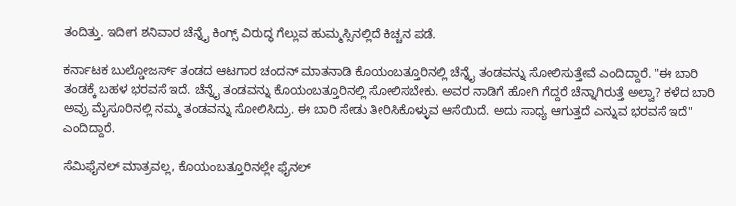ತಂದಿತ್ತು. ಇದೀಗ ಶನಿವಾರ ಚೆನ್ನೈ ಕಿಂಗ್ಸ್ ವಿರುದ್ಧ ಗೆಲ್ಲುವ ಹುಮ್ಮಸ್ಸಿನಲ್ಲಿದೆ ಕಿಚ್ಚನ ಪಡೆ.

ಕರ್ನಾಟಕ ಬುಲ್ಡೋಜರ್ಸ್ ತಂಡದ ಆಟಗಾರ ಚಂದನ್‌ ಮಾತನಾಡಿ ಕೊಯಂಬತ್ತೂರಿನಲ್ಲಿ ಚೆನ್ನೈ ತಂಡವನ್ನು ಸೋಲಿಸುತ್ತೇವೆ ಎಂದಿದ್ದಾರೆ. "ಈ ಬಾರಿ ತಂಡಕ್ಕೆ ಬಹಳ ಭರವಸೆ ಇದೆ. ಚೆನ್ನೈ ತಂಡವನ್ನು ಕೊಯಂಬತ್ತೂರಿನಲ್ಲಿ ಸೋಲಿಸಬೇಕು. ಅವರ ನಾಡಿಗೆ ಹೋಗಿ ಗೆದ್ದರೆ ಚೆನ್ನಾಗಿರುತ್ತೆ ಅಲ್ವಾ? ಕಳೆದ ಬಾರಿ ಅವ್ರು ಮೈಸೂರಿನಲ್ಲಿ ನಮ್ಮ ತಂಡವನ್ನು ಸೋಲಿಸಿದ್ರು. ಈ ಬಾರಿ ಸೇಡು ತೀರಿಸಿಕೊಳ್ಳುವ ಆಸೆಯಿದೆ. ಅದು ಸಾಧ್ಯ ಆಗುತ್ತದೆ ಎನ್ನುವ ಭರವಸೆ ಇದೆ" ಎಂದಿದ್ದಾರೆ.

ಸೆಮಿಫೈನಲ್ ಮಾತ್ರವಲ್ಲ, ಕೊಯಂಬತ್ತೂರಿನಲ್ಲೇ ಫೈನಲ್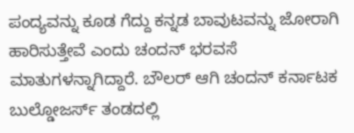ಪಂದ್ಯವನ್ನು ಕೂಡ ಗೆದ್ದು ಕನ್ನಡ ಬಾವುಟವನ್ನು ಜೋರಾಗಿ ಹಾರಿಸುತ್ತೇವೆ ಎಂದು ಚಂದನ್ ಭರವಸೆ ಮಾತುಗಳನ್ನಾಗಿದ್ದಾರೆ. ಬೌಲರ್ ಆಗಿ ಚಂದನ್ ಕರ್ನಾಟಕ ಬುಲ್ಡೋಜರ್ಸ್ ತಂಡದಲ್ಲಿ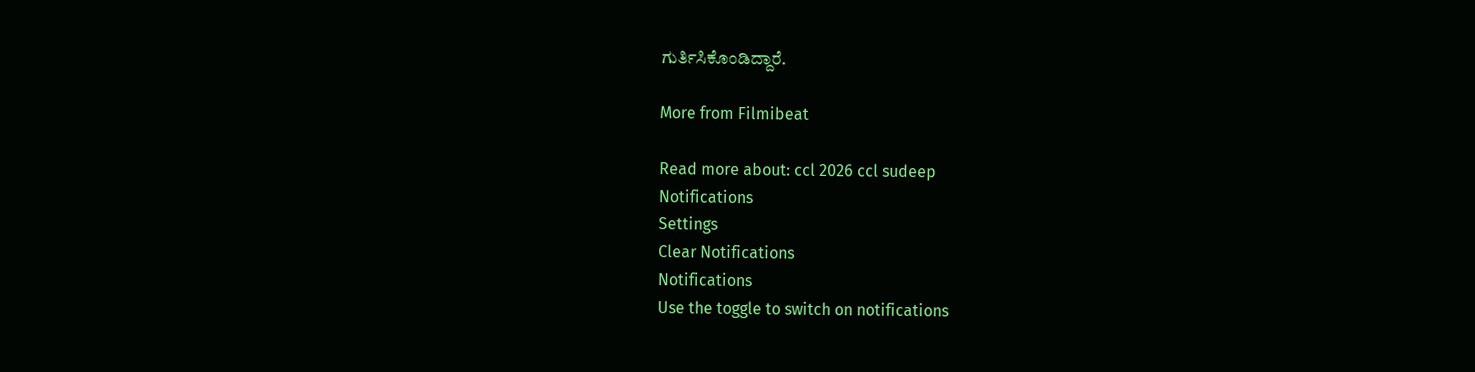ಗುರ್ತಿಸಿಕೊಂಡಿದ್ದಾರೆ.

More from Filmibeat

Read more about: ccl 2026 ccl sudeep
Notifications
Settings
Clear Notifications
Notifications
Use the toggle to switch on notifications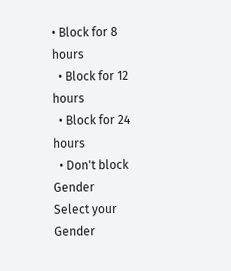• Block for 8 hours
  • Block for 12 hours
  • Block for 24 hours
  • Don't block
Gender
Select your Gender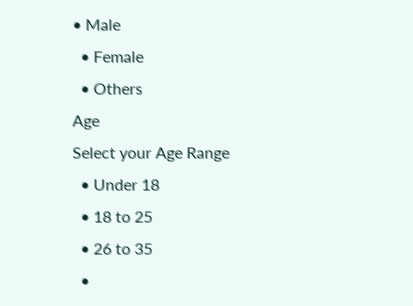• Male
  • Female
  • Others
Age
Select your Age Range
  • Under 18
  • 18 to 25
  • 26 to 35
  •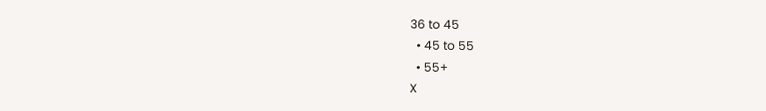36 to 45
  • 45 to 55
  • 55+
X